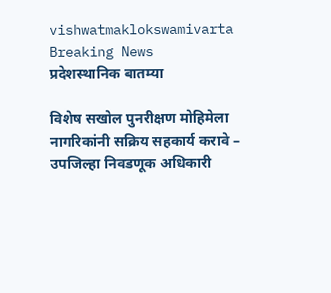vishwatmaklokswamivarta
Breaking News
प्रदेशस्थानिक बातम्या

विशेष सखोल पुनरीक्षण मोहिमेला नागरिकांनी सक्रिय सहकार्य करावे – उपजिल्हा निवडणूक अधिकारी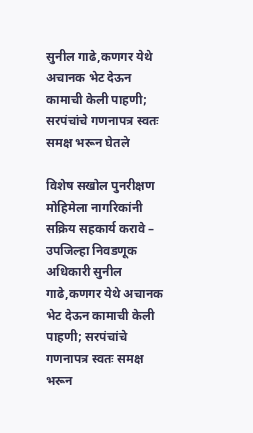सुनील गाढे,कणगर येथे अचानक भेट देऊन कामाची केली पाहणी; सरपंचांचे गणनापत्र स्वतः समक्ष भरून घेतले

विशेष सखोल पुनरीक्षण मोहिमेला नागरिकांनी सक्रिय सहकार्य करावे – उपजिल्हा निवडणूक अधिकारी सुनील गाढे,कणगर येथे अचानक भेट देऊन कामाची केली पाहणी; सरपंचांचे गणनापत्र स्वतः समक्ष भरून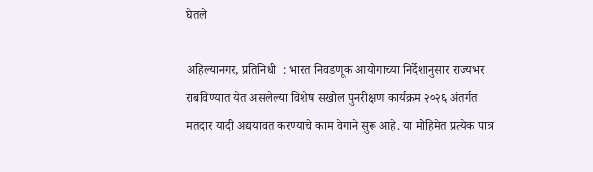घेतले

अहिल्यानगर, प्रतिनिधी  : भारत निवडणूक आयोगाच्या निर्देशानुसार राज्यभर राबविण्यात येत असलेल्या विशेष सखोल पुनरीक्षण कार्यक्रम २०२६ अंतर्गत मतदार यादी अद्ययावत करण्याचे काम वेगाने सुरू आहे. या मोहिमेत प्रत्येक पात्र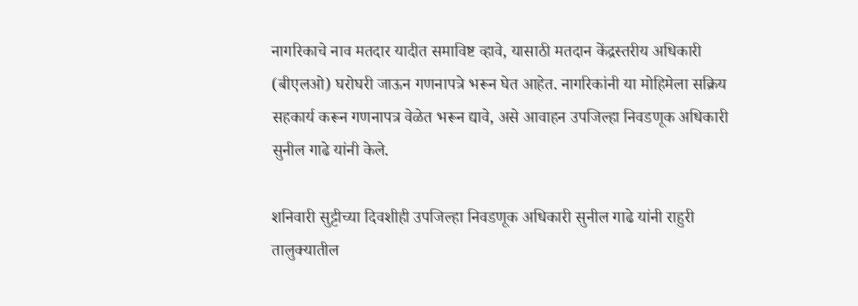नागरिकाचे नाव मतदार यादीत समाविष्ट व्हावे, यासाठी मतदान केंद्रस्तरीय अधिकारी (बीएलओ) घरोघरी जाऊन गणनापत्रे भरून घेत आहेत. नागरिकांनी या मोहिमेला सक्रिय सहकार्य करून गणनापत्र वेळेत भरून द्यावे, असे आवाहन उपजिल्हा निवडणूक अधिकारी सुनील गाढे यांनी केले.

शनिवारी सुट्टीच्या दिवशीही उपजिल्हा निवडणूक अधिकारी सुनील गाढे यांनी राहुरी तालुक्यातील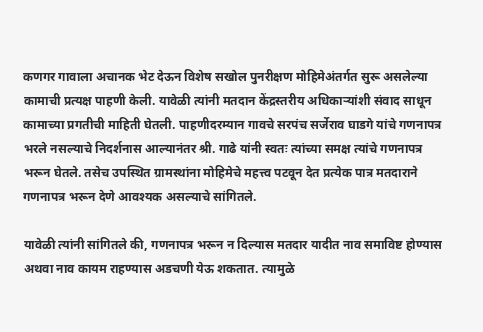कणगर गावाला अचानक भेट देऊन विशेष सखोल पुनरीक्षण मोहिमेअंतर्गत सुरू असलेल्या कामाची प्रत्यक्ष पाहणी केली. यावेळी त्यांनी मतदान केंद्रस्तरीय अधिकाऱ्यांशी संवाद साधून कामाच्या प्रगतीची माहिती घेतली. पाहणीदरम्यान गावचे सरपंच सर्जेराव घाडगे यांचे गणनापत्र भरले नसल्याचे निदर्शनास आल्यानंतर श्री. गाढे यांनी स्वतः त्यांच्या समक्ष त्यांचे गणनापत्र भरून घेतले. तसेच उपस्थित ग्रामस्थांना मोहिमेचे महत्त्व पटवून देत प्रत्येक पात्र मतदाराने गणनापत्र भरून देणे आवश्यक असल्याचे सांगितले.

यावेळी त्यांनी सांगितले की, गणनापत्र भरून न दिल्यास मतदार यादीत नाव समाविष्ट होण्यास अथवा नाव कायम राहण्यास अडचणी येऊ शकतात. त्यामुळे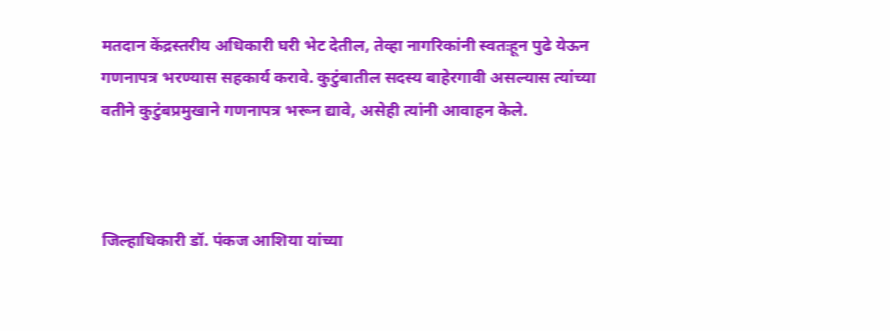मतदान केंद्रस्तरीय अधिकारी घरी भेट देतील, तेव्हा नागरिकांनी स्वतःहून पुढे येऊन गणनापत्र भरण्यास सहकार्य करावे. कुटुंबातील सदस्य बाहेरगावी असल्यास त्यांच्या वतीने कुटुंबप्रमुखाने गणनापत्र भरून द्यावे, असेही त्यांनी आवाहन केले.



जिल्हाधिकारी डॉ. पंकज आशिया यांच्या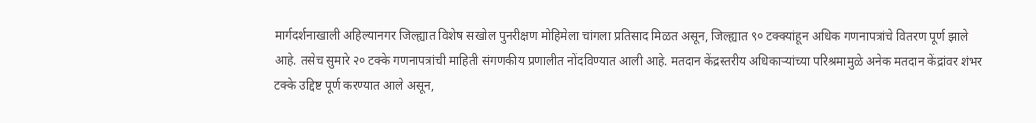मार्गदर्शनाखाली अहिल्यानगर जिल्ह्यात विशेष सखोल पुनरीक्षण मोहिमेला चांगला प्रतिसाद मिळत असून, जिल्ह्यात ९० टक्क्यांहून अधिक गणनापत्रांचे वितरण पूर्ण झाले आहे. तसेच सुमारे २० टक्के गणनापत्रांची माहिती संगणकीय प्रणालीत नोंदविण्यात आली आहे. मतदान केंद्रस्तरीय अधिकाऱ्यांच्या परिश्रमामुळे अनेक मतदान केंद्रांवर शंभर टक्के उद्दिष्ट पूर्ण करण्यात आले असून,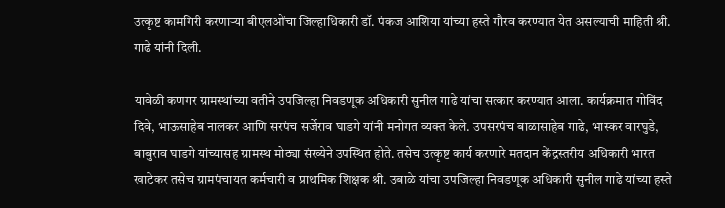उत्कृष्ट कामगिरी करणाऱ्या बीएलओंचा जिल्हाधिकारी डॉ. पंकज आशिया यांच्या हस्ते गौरव करण्यात येत असल्याची माहिती श्री. गाढे यांनी दिली.

यावेळी कणगर ग्रामस्थांच्या वतीने उपजिल्हा निवडणूक अधिकारी सुनील गाढे यांचा सत्कार करण्यात आला. कार्यक्रमात गोविंद दिवे, भाऊसाहेब नालकर आणि सरपंच सर्जेराव घाडगे यांनी मनोगत व्यक्त केले. उपसरपंच बाळासाहेब गाढे, भास्कर वारघुडे, बाबुराव घाडगे यांच्यासह ग्रामस्थ मोठ्या संख्येने उपस्थित होते. तसेच उत्कृष्ट कार्य करणारे मतदान केंद्रस्तरीय अधिकारी भारत खाटेकर तसेच ग्रामपंचायत कर्मचारी व प्राथमिक शिक्षक श्री. उबाळे यांचा उपजिल्हा निवडणूक अधिकारी सुनील गाढे यांच्या हस्ते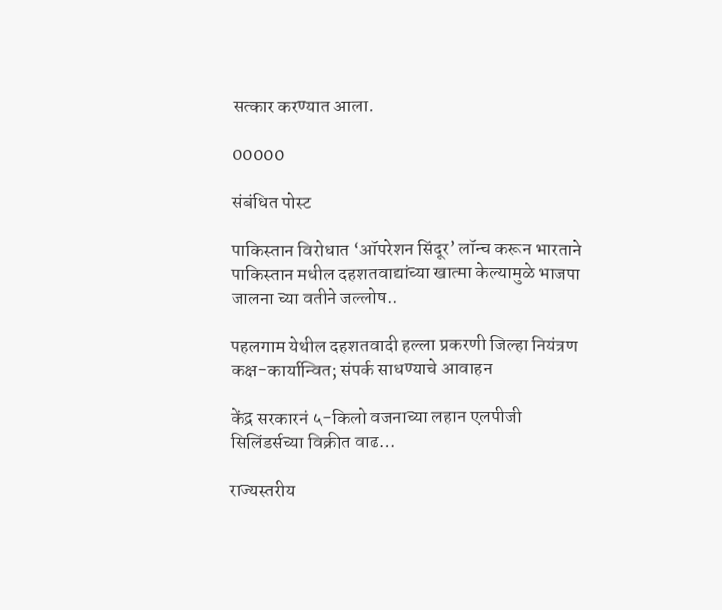सत्कार करण्यात आला.

00000

संबंधित पोस्ट

पाकिस्तान विरोधात ‘ऑपरेशन सिंदूर’ लॉन्च करून भारताने पाकिस्तान मधील दहशतवाद्यांच्या खात्मा केल्यामुळे भाजपा जालना च्या वतीने जल्लोष..

पहलगाम येथील दहशतवादी हल्ला प्रकरणी जिल्हा नियंत्रण कक्ष-कार्यान्वित; संपर्क साधण्याचे आवाहन

केंद्र सरकारनं ५-किलो वजनाच्या लहान एलपीजी सिलिंडर्सच्या विक्रीत वाढ…

राज्यस्तरीय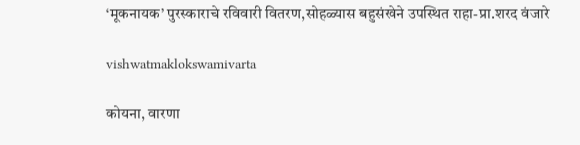‘मूकनायक’ पुरस्काराचे रविवारी वितरण,सोहळ्यास बहुसंखेने उपस्थित राहा-प्रा.शरद वंजारे

vishwatmaklokswamivarta

कोयना, वारणा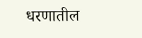धरणातील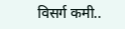विसर्ग कमी..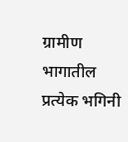ग्रामीण भागातील प्रत्येक भगिनी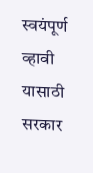स्वयंपूर्ण व्हावी यासाठी सरकार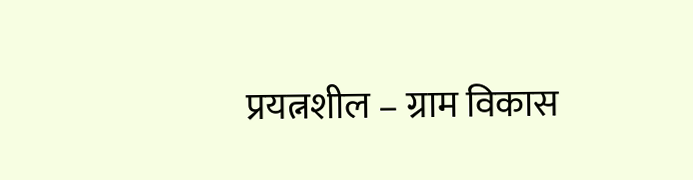प्रयत्नशील – ग्राम विकास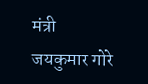मंत्री जयकुमार गोरे